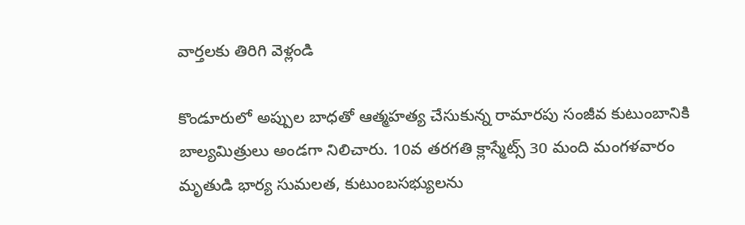వార్తలకు తిరిగి వెళ్లండి

కొండూరులో అప్పుల బాధతో ఆత్మహత్య చేసుకున్న రామారపు సంజీవ కుటుంబానికి బాల్యమిత్రులు అండగా నిలిచారు. 10వ తరగతి క్లాస్మేట్స్ 30 మంది మంగళవారం మృతుడి భార్య సుమలత, కుటుంబసభ్యులను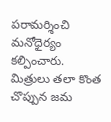పరామర్శించి మనోధైర్యం కల్పించారు.
మిత్రులు తలా కొంత చొప్పున జమ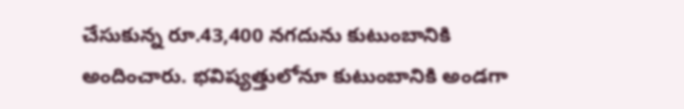చేసుకున్న రూ.43,400 నగదును కుటుంబానికి అందించారు. భవిష్యత్తులోనూ కుటుంబానికి అండగా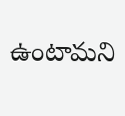ఉంటామని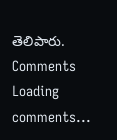తెలిపారు.
Comments
Loading comments...